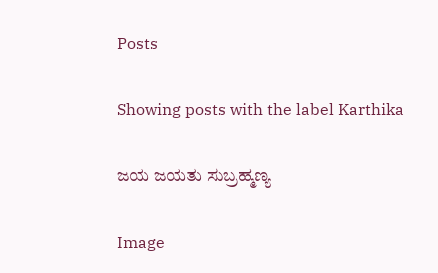Posts

Showing posts with the label Karthika

ಜಯ ಜಯತು ಸುಬ್ರಹ್ಮಣ್ಯ

Image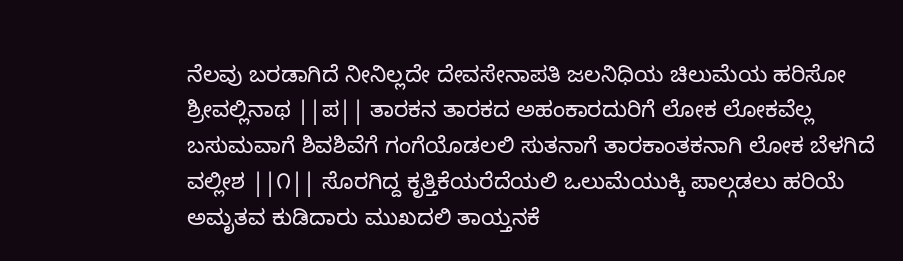ನೆಲವು ಬರಡಾಗಿದೆ ನೀನಿಲ್ಲದೇ ದೇವಸೇನಾಪತಿ ಜಲನಿಧಿಯ ಚಿಲುಮೆಯ ಹರಿಸೋ ಶ್ರೀವಲ್ಲಿನಾಥ ||ಪ|| ತಾರಕನ ತಾರಕದ ಅಹಂಕಾರದುರಿಗೆ ಲೋಕ ಲೋಕವೆಲ್ಲ ಬಸುಮವಾಗೆ ಶಿವಶಿವೆಗೆ ಗಂಗೆಯೊಡಲಲಿ ಸುತನಾಗೆ ತಾರಕಾಂತಕನಾಗಿ ಲೋಕ ಬೆಳಗಿದೆ ವಲ್ಲೀಶ ||೧|| ಸೊರಗಿದ್ದ ಕೃತ್ತಿಕೆಯರೆದೆಯಲಿ ಒಲುಮೆಯುಕ್ಕಿ ಪಾಲ್ಗಡಲು ಹರಿಯೆ ಅಮೃತವ ಕುಡಿದಾರು ಮುಖದಲಿ ತಾಯ್ತನಕೆ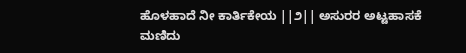ಹೊಳಹಾದೆ ನೀ ಕಾರ್ತಿಕೇಯ ||೨|| ಅಸುರರ ಅಟ್ಟಹಾಸಕೆ ಮಣಿದು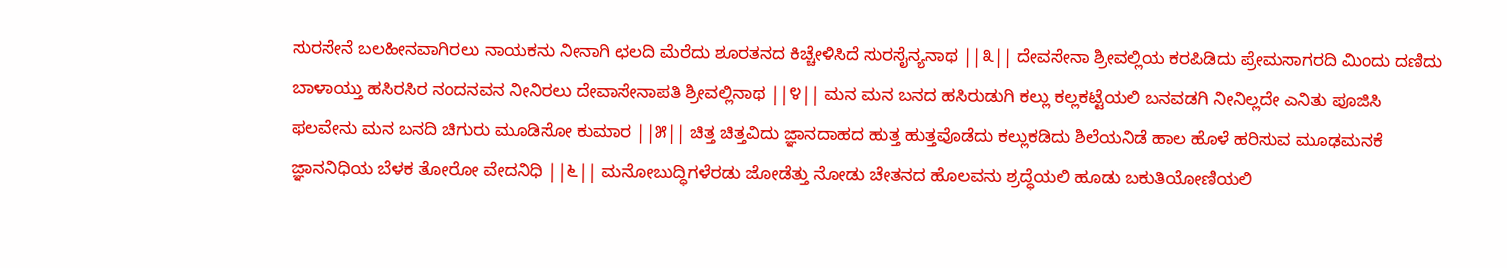ಸುರಸೇನೆ ಬಲಹೀನವಾಗಿರಲು ನಾಯಕನು ನೀನಾಗಿ ಛಲದಿ ಮೆರೆದು ಶೂರತನದ ಕಿಚ್ಚೇಳಿಸಿದೆ ಸುರಸೈನ್ಯನಾಥ ||೩|| ದೇವಸೇನಾ ಶ್ರೀವಲ್ಲಿಯ ಕರಪಿಡಿದು ಪ್ರೇಮಸಾಗರದಿ ಮಿಂದು ದಣಿದು ಬಾಳಾಯ್ತು ಹಸಿರಸಿರ ನಂದನವನ ನೀನಿರಲು ದೇವಾಸೇನಾಪತಿ ಶ್ರೀವಲ್ಲಿನಾಥ ||೪|| ಮನ ಮನ ಬನದ ಹಸಿರುಡುಗಿ ಕಲ್ಲು ಕಲ್ಲಕಟ್ಟೆಯಲಿ ಬನವಡಗಿ ನೀನಿಲ್ಲದೇ ಎನಿತು ಪೂಜಿಸಿ ಫಲವೇನು ಮನ ಬನದಿ ಚಿಗುರು ಮೂಡಿಸೋ ಕುಮಾರ ||೫|| ಚಿತ್ತ ಚಿತ್ತವಿದು ಜ್ಞಾನದಾಹದ ಹುತ್ತ ಹುತ್ತವೊಡೆದು ಕಲ್ಲುಕಡಿದು ಶಿಲೆಯನಿಡೆ ಹಾಲ ಹೊಳೆ ಹರಿಸುವ ಮೂಢಮನಕೆ ಜ್ಞಾನನಿಧಿಯ ಬೆಳಕ ತೋರೋ ವೇದನಿಧಿ ||೬|| ಮನೋಬುದ್ಧಿಗಳೆರಡು ಜೋಡೆತ್ತು ನೋಡು ಚೇತನದ ಹೊಲವನು ಶ್ರದ್ಧೆಯಲಿ ಹೂಡು ಬಕುತಿಯೋಣಿಯಲಿ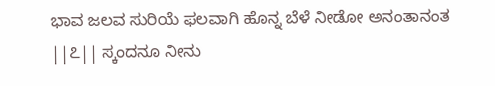ಭಾವ ಜಲವ ಸುರಿಯೆ ಫಲವಾಗಿ ಹೊನ್ನ ಬೆಳೆ ನೀಡೋ ಅನಂತಾನಂತ ||೭|| ಸ್ಕಂದನೂ ನೀನು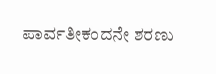ಪಾರ್ವತೀಕಂದನೇ ಶರಣು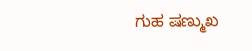ಗುಹ ಷಣ್ಮುಖ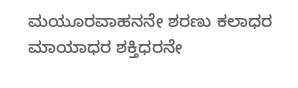ಮಯೂರವಾಹನನೇ ಶರಣು ಕಲಾಧರ ಮಾಯಾಧರ ಶಕ್ತಿಧರನೇ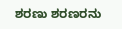ಶರಣು ಶರಣರನು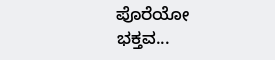ಪೊರೆಯೋ ಭಕ್ತವ...